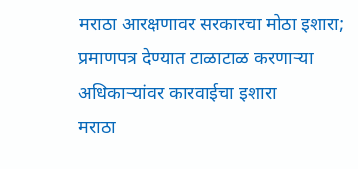मराठा आरक्षणावर सरकारचा मोठा इशारा; प्रमाणपत्र देण्यात टाळाटाळ करणाऱ्या अधिकाऱ्यांवर कारवाईचा इशारा
मराठा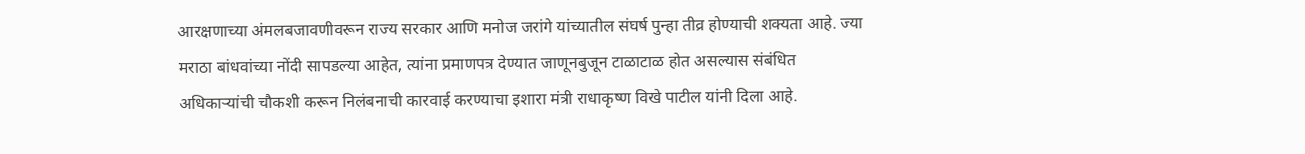आरक्षणाच्या अंमलबजावणीवरून राज्य सरकार आणि मनोज जरांगे यांच्यातील संघर्ष पुन्हा तीव्र होण्याची शक्यता आहे. ज्या मराठा बांधवांच्या नोंदी सापडल्या आहेत, त्यांना प्रमाणपत्र देण्यात जाणूनबुजून टाळाटाळ होत असल्यास संबंधित अधिकाऱ्यांची चौकशी करून निलंबनाची कारवाई करण्याचा इशारा मंत्री राधाकृष्ण विखे पाटील यांनी दिला आहे.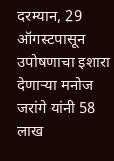दरम्यान, 29 ऑगस्टपासून उपोषणाचा इशारा देणाऱ्या मनोज जरांगे यांनी 58 लाख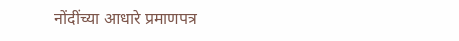नोंदींच्या आधारे प्रमाणपत्र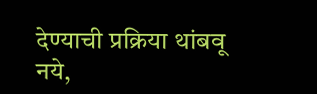देण्याची प्रक्रिया थांबवू नये,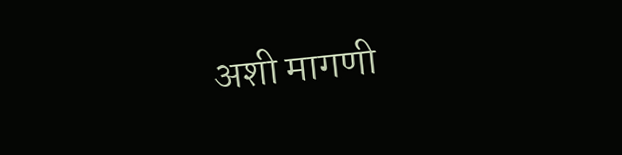अशी मागणी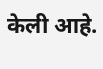केली आहे.